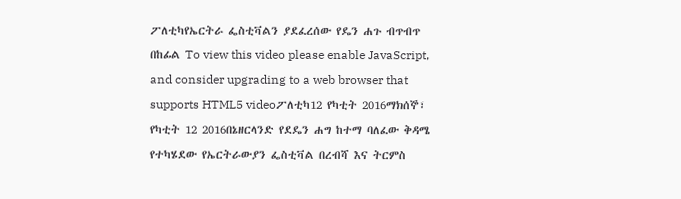ፖለቲካየኤርትራ ፌስቲቫልን ያደፈረሰው የዴን ሐጉ ብጥብጥ በከፊል To view this video please enable JavaScript, and consider upgrading to a web browser that supports HTML5 videoፖለቲካ12 የካቲት 2016ማክሰኞ፣ የካቲት 12 2016በኔዘርላንድ የደዴን ሐግ ከተማ ባለፈው ቅዳሜ የተካሄደው የኤርትራውያን ፌስቲቫል በረብሻ እና ትርምስ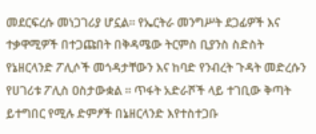መደርፍረሱ መነጋገሪያ ሆኗል። የኤርትራ መንግሥት ደጋፊዎች እና ተቃዋሚዎች በተጋጩበት በቅዳሜው ትርምስ ቢያንስ ስድስት የኔዘርላንድ ፖሊሶች መጎዳታቸውን እና ከባድ የንብረት ጉዳት መድረሱን የሀገሪቱ ፖሊስ ዐስታውቋል ። ጥፋት አድራሾች ላይ ተገቢው ቅጣት ይተግበር የሚሉ ድምፆች በኔዘርላንድ እየተስተጋቡ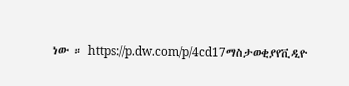ነው ። https://p.dw.com/p/4cd17ማስታወቂያየቪዲዮ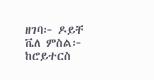ዘገባ፦ ዶይቸ ቬለ ምስል፦ ከሮይተርስ